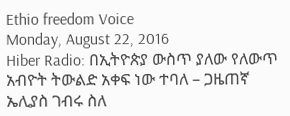Ethio freedom Voice
Monday, August 22, 2016
Hiber Radio: በኢትዮጵያ ውስጥ ያለው የለውጥ አብዮት ትውልድ አቀፍ ነው ተባለ – ጋዜጠኛ ኤሊያስ ገብሩ ስለ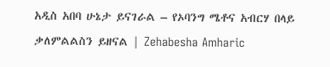አዲስ አበባ ሁኔታ ይናገራል – የኦባንግ ሜቶና አብርሃ በላይ ቃለምልልስን ይዘናል | Zehabesha Amharic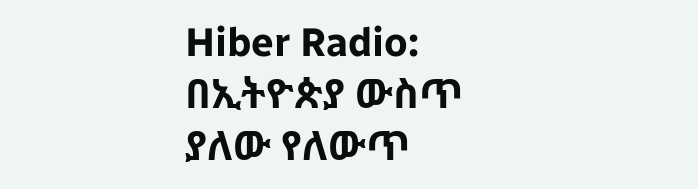Hiber Radio: በኢትዮጵያ ውስጥ ያለው የለውጥ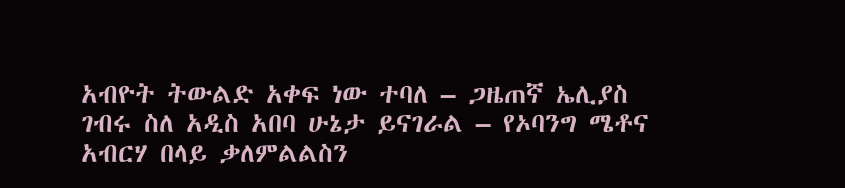አብዮት ትውልድ አቀፍ ነው ተባለ – ጋዜጠኛ ኤሊያስ ገብሩ ስለ አዲስ አበባ ሁኔታ ይናገራል – የኦባንግ ሜቶና አብርሃ በላይ ቃለምልልስን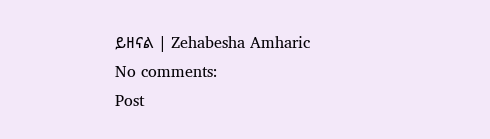ይዘናል | Zehabesha Amharic
No comments:
Post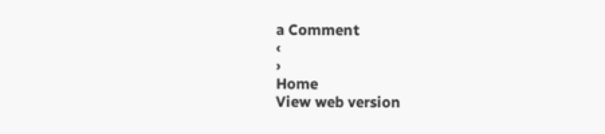a Comment
‹
›
Home
View web version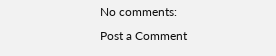No comments:
Post a Comment